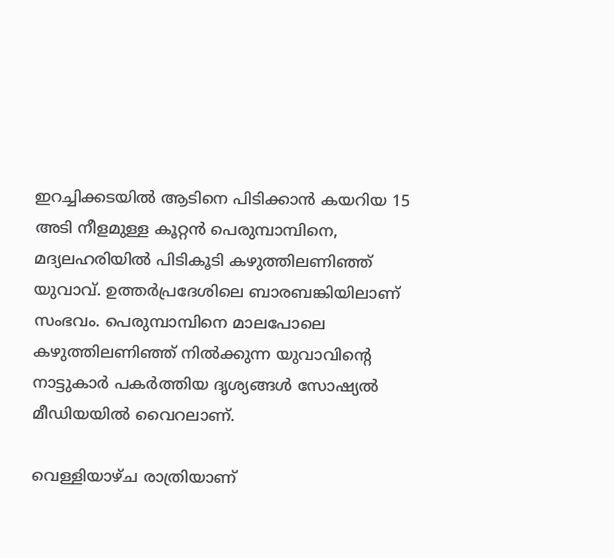ഇറച്ചിക്കടയിൽ ആടിനെ പിടിക്കാൻ കയറിയ 15 അടി നീളമുള്ള കൂറ്റൻ പെരുമ്പാമ്പിനെ, മദ്യലഹരിയില്‍ പിടികൂടി കഴുത്തിലണിഞ്ഞ് യുവാവ്. ഉത്തർപ്രദേശിലെ ബാരബങ്കിയിലാണ് സംഭവം. പെരുമ്പാമ്പിനെ മാലപോലെ കഴുത്തിലണിഞ്ഞ് നില്‍ക്കുന്ന യുവാവിന്‍റെ നാട്ടുകാര്‍ പകര്‍ത്തിയ ദൃശ്യങ്ങള്‍ സോഷ്യൽ മീഡിയയിൽ വൈറലാണ്.

വെള്ളിയാഴ്ച രാത്രിയാണ്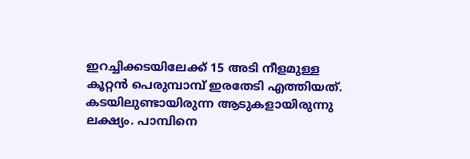ഇറച്ചിക്കടയിലേക്ക് 15 അടി നീളമുള്ള കൂറ്റൻ പെരുമ്പാമ്പ് ഇരതേടി എത്തിയത്. കടയിലുണ്ടായിരുന്ന ആടുകളായിരുന്നു ലക്ഷ്യം. പാമ്പിനെ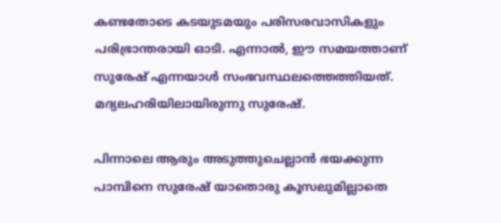കണ്ടതോടെ കടയുടമയും പരിസരവാസികളും പരിഭ്രാന്തരായി ഓടി. എന്നാൽ, ഈ സമയത്താണ് സുരേഷ് എന്നയാള്‍ സംഭവസ്ഥലത്തെത്തിയത്. മദ്യലഹരിയിലായിരുന്നു സുരേഷ്.

പിന്നാലെ ആരും അടുത്തുചെല്ലാൻ ഭയക്കുന്ന പാമ്പിനെ സുരേഷ് യാതൊരു കൂസലുമില്ലാതെ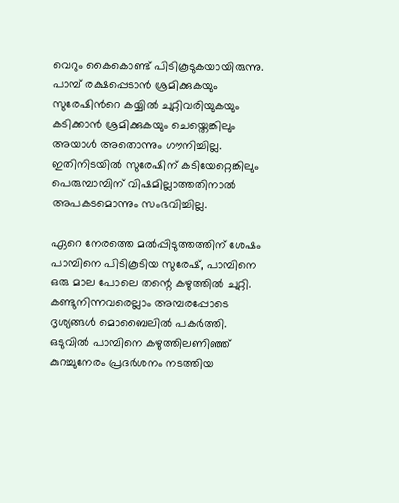വെറും കൈകൊണ്ട് പിടികൂടുകയായിരുന്നു. പാമ്പ് രക്ഷപ്പെടാൻ ശ്രമിക്കുകയും സുരേഷിന്‍റെ കയ്യിൽ ചുറ്റിവരിയുകയും കടിക്കാൻ ശ്രമിക്കുകയും ചെയ്തെങ്കിലും അയാൾ അതൊന്നും ഗൗനിച്ചില്ല. ഇതിനിടയിൽ സുരേഷിന് കടിയേറ്റെങ്കിലും പെരുമ്പാമ്പിന് വിഷമില്ലാത്തതിനാൽ അപകടമൊന്നും സംഭവിച്ചില്ല.

ഏറെ നേരത്തെ മൽപ്പിടുത്തത്തിന് ശേഷം പാമ്പിനെ പിടികൂടിയ സുരേഷ്, പാമ്പിനെ ഒരു മാല പോലെ തന്റെ കഴുത്തിൽ ചുറ്റി. കണ്ടുനിന്നവരെല്ലാം അമ്പരപ്പോടെ ദൃശ്യങ്ങള്‍‌ മൊബൈലില്‍ പകര്‍ത്തി. ഒടുവില്‍ പാമ്പിനെ കഴുത്തിലണിഞ്ഞ് കുറച്ചുനേരം പ്രദർശനം നടത്തിയ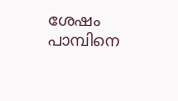ശേഷം പാമ്പിനെ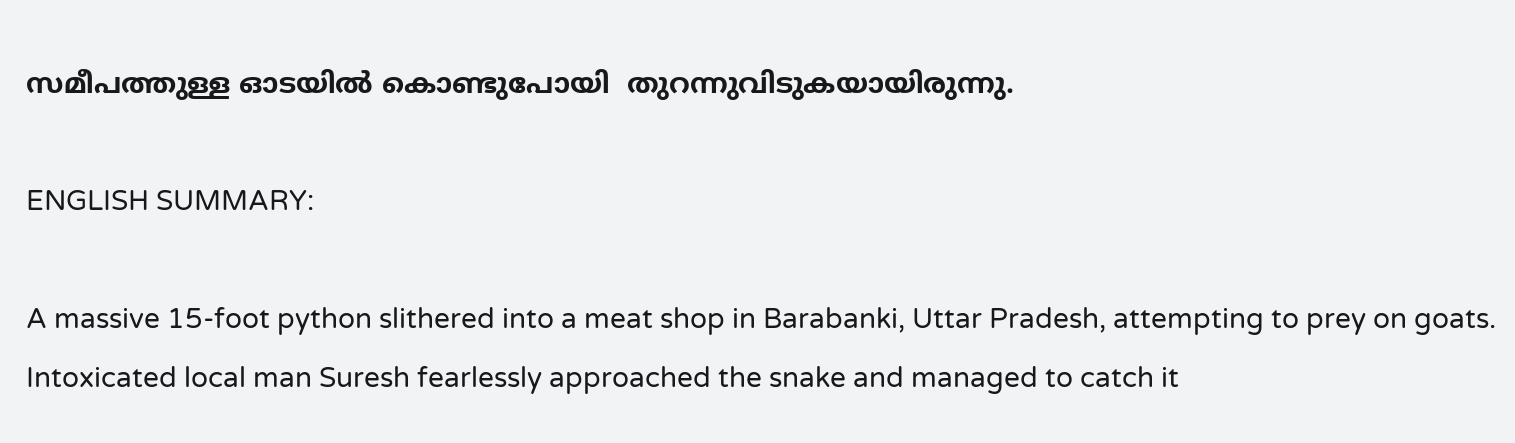സമീപത്തുള്ള ഓടയിൽ കൊണ്ടുപോയി  തുറന്നുവിടുകയായിരുന്നു.

ENGLISH SUMMARY:

A massive 15-foot python slithered into a meat shop in Barabanki, Uttar Pradesh, attempting to prey on goats. Intoxicated local man Suresh fearlessly approached the snake and managed to catch it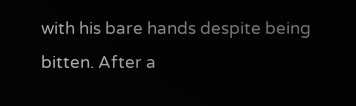with his bare hands despite being bitten. After a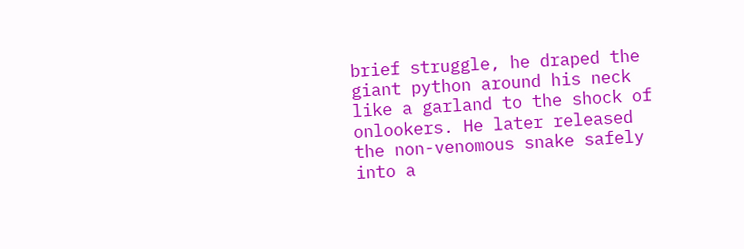brief struggle, he draped the giant python around his neck like a garland to the shock of onlookers. He later released the non-venomous snake safely into a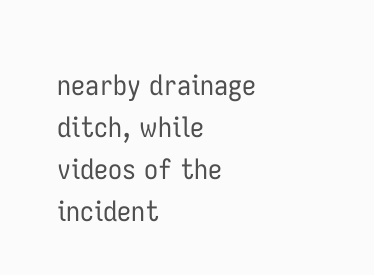nearby drainage ditch, while videos of the incident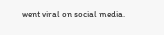went viral on social media.